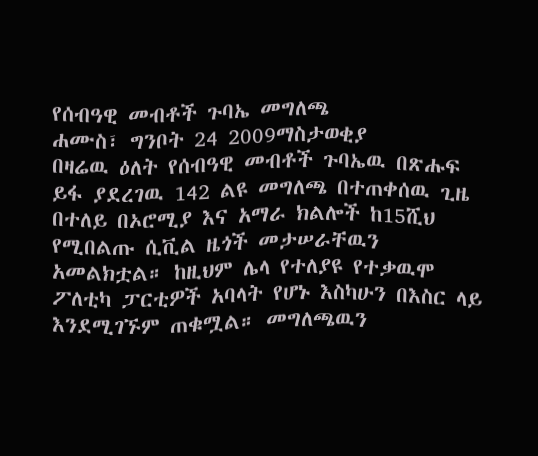የሰብዓዊ መብቶች ጉባኤ መግለጫ
ሐሙስ፣ ግንቦት 24 2009ማስታወቂያ
በዛሬዉ ዕለት የሰብዓዊ መብቶች ጉባኤዉ በጽሑፍ ይፋ ያደረገዉ 142 ልዩ መግለጫ በተጠቀሰዉ ጊዜ በተለይ በኦሮሚያ እና አማራ ክልሎች ከ15ሺህ የሚበልጡ ሲቪል ዜጎች መታሠራቸዉን አመልክቷል። ከዚህም ሌላ የተለያዩ የተቃዉሞ ፖለቲካ ፓርቲዎች አባላት የሆኑ እስካሁን በእስር ላይ እንደሚገኙም ጠቁሟል። መግለጫዉን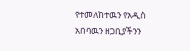የተመለከተዉን የአዲስ አበባዉን ዘጋቢያችንን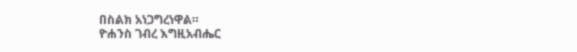በስልክ አነጋግረነዋል።
ዮሐንስ ገብረ እግዚአብሔር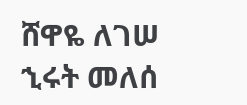ሸዋዬ ለገሠ
ኂሩት መለሰ